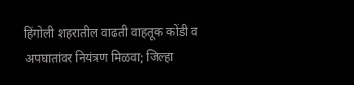हिंगोली शहरातील वाढती वाहतूक कोंडी व अपघातांवर नियंत्रण मिळवा; जिल्हा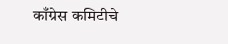काँग्रेस कमिटीचे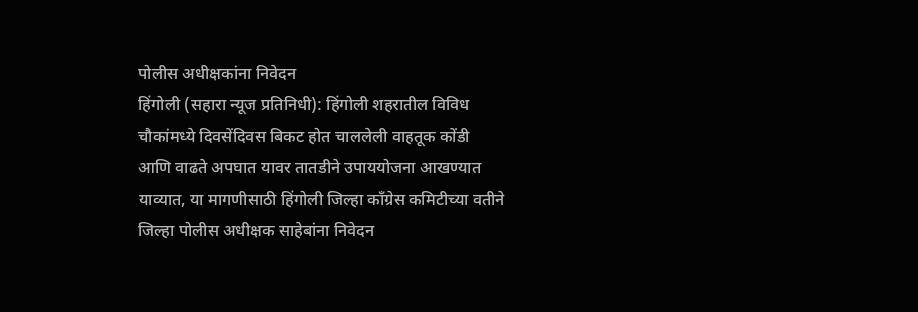पोलीस अधीक्षकांना निवेदन
हिंगोली (सहारा न्यूज प्रतिनिधी): हिंगोली शहरातील विविध चौकांमध्ये दिवसेंदिवस बिकट होत चाललेली वाहतूक कोंडी आणि वाढते अपघात यावर तातडीने उपाययोजना आखण्यात याव्यात, या मागणीसाठी हिंगोली जिल्हा काँग्रेस कमिटीच्या वतीने जिल्हा पोलीस अधीक्षक साहेबांना निवेदन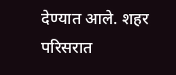देण्यात आले. शहर परिसरात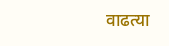वाढत्या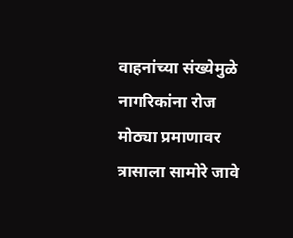वाहनांच्या संख्येमुळे नागरिकांना रोज मोठ्या प्रमाणावर त्रासाला सामोरे जावे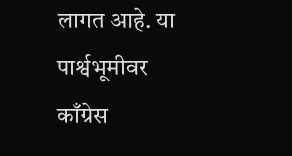लागत आहे. या पार्श्वभूमीवर काँग्रेस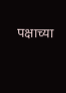पक्षाच्या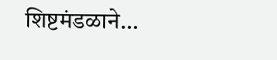शिष्टमंडळाने…